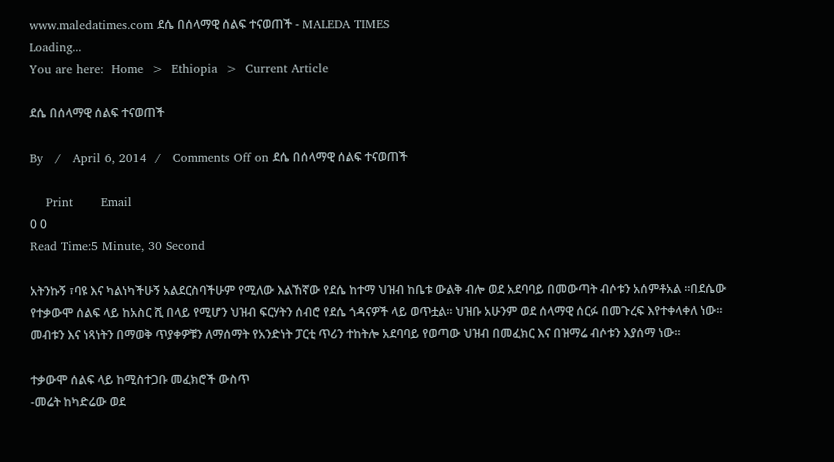www.maledatimes.com ደሴ በሰላማዊ ሰልፍ ተናወጠች - MALEDA TIMES
Loading...
You are here:  Home  >  Ethiopia  >  Current Article

ደሴ በሰላማዊ ሰልፍ ተናወጠች

By   /   April 6, 2014  /   Comments Off on ደሴ በሰላማዊ ሰልፍ ተናወጠች

    Print       Email
0 0
Read Time:5 Minute, 30 Second

አትንኩኝ ፣ባዩ እና ካልነካችሁኝ አልደርስባችሁም የሚለው እልኸኛው የደሴ ከተማ ህዝብ ከቤቱ ውልቅ ብሎ ወደ አደባባይ በመውጣት ብሶቱን አሰምቶአል ።በደሴው የተቃውሞ ሰልፍ ላይ ከአስር ሺ በላይ የሚሆን ህዝብ ፍርሃትን ሰብሮ የደሴ ጎዳናዎች ላይ ወጥቷል። ህዝቡ አሁንም ወደ ሰላማዊ ሰርፉ በመጉረፍ እየተቀላቀለ ነው። መብቱን እና ነጻነትን በማወቅ ጥያቀዎቹን ለማሰማት የአንድነት ፓርቲ ጥሪን ተከትሎ አደባባይ የወጣው ህዝብ በመፈክር እና በዝማሬ ብሶቱን እያሰማ ነው።

ተቃውሞ ሰልፍ ላይ ከሚስተጋቡ መፈክሮች ውስጥ
-መሬት ከካድሬው ወደ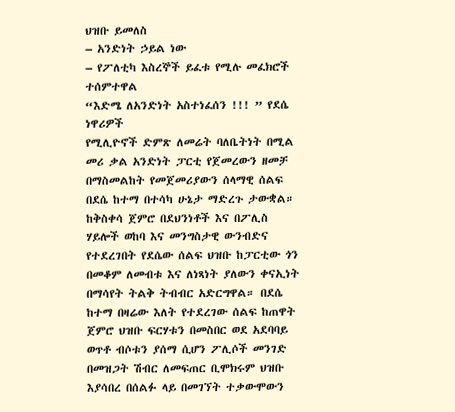ህዝቡ ይመለስ
– አንድነት ኃይል ነው
– የፖለቲካ እስረኞች ይፈቱ የሚሉ መፈክሮች ተሰምተዋል
“እድሜ ለአንድነት አስተነፈሰን !!! ” የደሴ ነዋሪዎች
የሚሊዮኖች ድምጽ ለመሬት ባለቤትነት በሚል መሪ ቃል አንድነት ፓርቲ የጀመረውን ዘመቻ በማስመልከት የመጀመሪያውን ሰላማዊ ሰልፍ በደሴ ከተማ በተሳካ ሁኔታ ማድረጉ ታውቋል።
ከቅስቀሳ ጀምሮ በደህንነቶች እና በፖሊስ ሃይሎች ወከባ እና መንግስታዊ ውንብድና የተደረገበት የደሴው ሰልፍ ህዝቡ ከፓርቲው ጎን በመቆም ለመብቱ እና ለነጻነት ያለውን ቀናኢነት በማሳየት ትልቅ ትብብር አድርግዋል። በደሴ ከተማ በዛሬው እለት የተደረገው ሰልፍ ከጠዋት ጀምሮ ህዝቡ ፍርሃቱን በመስበር ወደ አደባባይ ወጥቶ ብሶቱን ያሰማ ሲሆን ፖሊሶች መንገድ በመዝጋት ሽብር ለመፍጠር ቢሞክሩም ህዝቡ እያሳበረ በሰልፉ ላይ በመገኘት ተቃውሞውን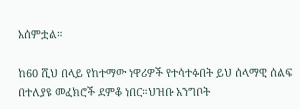አሰምቷል።

ከ60 ሺህ በላይ የከተማው ነዋሪዎች የተሳተፉበት ይህ ሰላማዊ ሰልፍ በተለያዩ መፈክሮች ደምቆ ነበር።ህዝቡ አንግቦት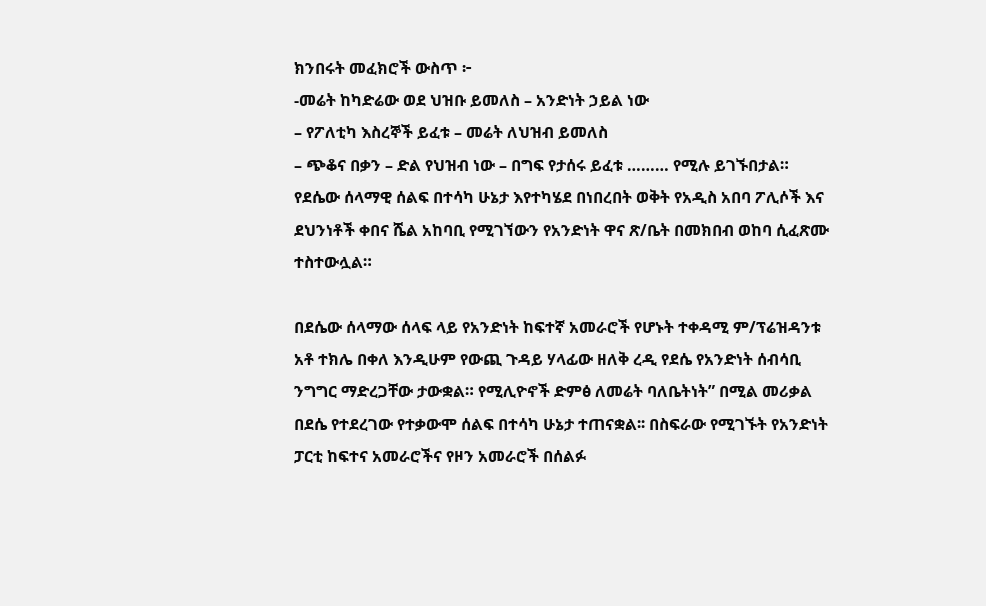ክንበሩት መፈክሮች ውስጥ ፦
-መሬት ከካድሬው ወደ ህዝቡ ይመለስ – አንድነት ኃይል ነው
– የፖለቲካ እስረኞች ይፈቱ – መሬት ለህዝብ ይመለስ
– ጭቆና በቃን – ድል የህዝብ ነው – በግፍ የታሰሩ ይፈቱ ……… የሚሉ ይገኙበታል።
የደሴው ሰላማዊ ሰልፍ በተሳካ ሁኔታ እየተካሄደ በነበረበት ወቅት የአዲስ አበባ ፖሊሶች እና ደህንነቶች ቀበና ሼል አከባቢ የሚገኘውን የአንድነት ዋና ጽ/ቤት በመክበብ ወከባ ሲፈጽሙ ተስተውሏል።

በደሴው ሰላማው ሰላፍ ላይ የአንድነት ከፍተኛ አመራሮች የሆኑት ተቀዳሚ ም/ፕሬዝዳንቱ አቶ ተክሌ በቀለ እንዲሁም የውጪ ጉዳይ ሃላፊው ዘለቅ ረዲ የደሴ የአንድነት ሰብሳቢ ንግግር ማድረጋቸው ታውቋል። የሚሊዮኖች ድምፅ ለመሬት ባለቤትነት” በሚል መሪቃል በደሴ የተደረገው የተቃውሞ ሰልፍ በተሳካ ሁኔታ ተጠናቋል፡፡ በስፍራው የሚገኙት የአንድነት ፓርቲ ከፍተና አመራሮችና የዞን አመራሮች በሰልፉ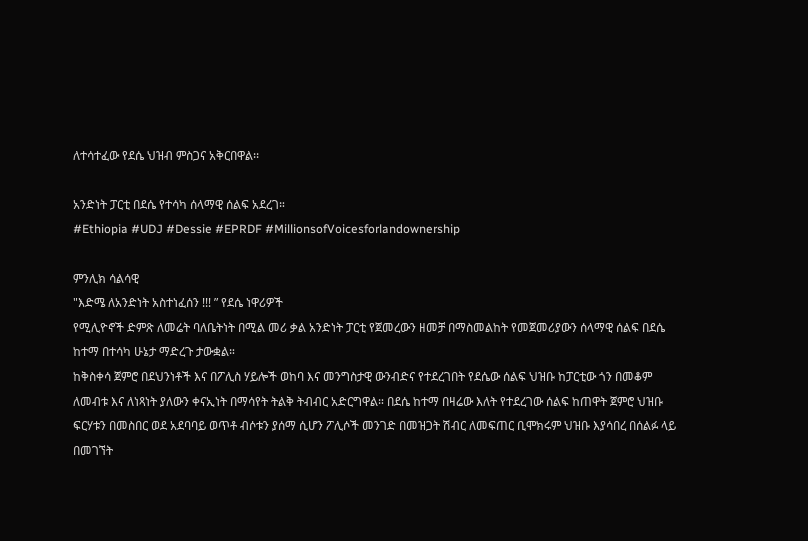ለተሳተፈው የደሴ ህዝብ ምስጋና አቅርበዋል፡፡

አንድነት ፓርቲ በደሴ የተሳካ ሰላማዊ ሰልፍ አደረገ።
#Ethiopia #UDJ #Dessie #EPRDF #MillionsofVoicesforlandownership

ምንሊክ ሳልሳዊ
"እድሜ ለአንድነት አስተነፈሰን !!! ” የደሴ ነዋሪዎች
የሚሊዮኖች ድምጽ ለመሬት ባለቤትነት በሚል መሪ ቃል አንድነት ፓርቲ የጀመረውን ዘመቻ በማስመልከት የመጀመሪያውን ሰላማዊ ሰልፍ በደሴ ከተማ በተሳካ ሁኔታ ማድረጉ ታውቋል።
ከቅስቀሳ ጀምሮ በደህንነቶች እና በፖሊስ ሃይሎች ወከባ እና መንግስታዊ ውንብድና የተደረገበት የደሴው ሰልፍ ህዝቡ ከፓርቲው ጎን በመቆም ለመብቱ እና ለነጻነት ያለውን ቀናኢነት በማሳየት ትልቅ ትብብር አድርግዋል። በደሴ ከተማ በዛሬው እለት የተደረገው ሰልፍ ከጠዋት ጀምሮ ህዝቡ ፍርሃቱን በመስበር ወደ አደባባይ ወጥቶ ብሶቱን ያሰማ ሲሆን ፖሊሶች መንገድ በመዝጋት ሽብር ለመፍጠር ቢሞክሩም ህዝቡ እያሳበረ በሰልፉ ላይ በመገኘት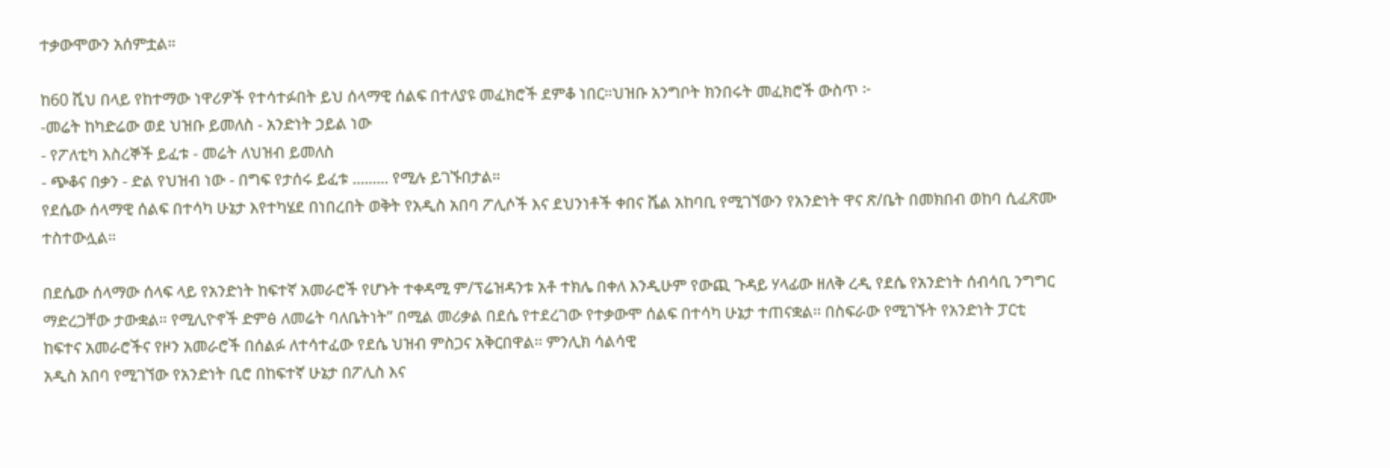ተቃውሞውን አሰምቷል።

ከ60 ሺህ በላይ የከተማው ነዋሪዎች የተሳተፉበት ይህ ሰላማዊ ሰልፍ በተለያዩ መፈክሮች ደምቆ ነበር።ህዝቡ አንግቦት ክንበሩት መፈክሮች ውስጥ ፦
-መሬት ከካድሬው ወደ ህዝቡ ይመለስ - አንድነት ኃይል ነው
- የፖለቲካ እስረኞች ይፈቱ - መሬት ለህዝብ ይመለስ
- ጭቆና በቃን - ድል የህዝብ ነው - በግፍ የታሰሩ ይፈቱ ......... የሚሉ ይገኙበታል።
የደሴው ሰላማዊ ሰልፍ በተሳካ ሁኔታ እየተካሄደ በነበረበት ወቅት የአዲስ አበባ ፖሊሶች እና ደህንነቶች ቀበና ሼል አከባቢ የሚገኘውን የአንድነት ዋና ጽ/ቤት በመክበብ ወከባ ሲፈጽሙ ተስተውሏል።

በደሴው ሰላማው ሰላፍ ላይ የአንድነት ከፍተኛ አመራሮች የሆኑት ተቀዳሚ ም/ፕሬዝዳንቱ አቶ ተክሌ በቀለ እንዲሁም የውጪ ጉዳይ ሃላፊው ዘለቅ ረዲ የደሴ የአንድነት ሰብሳቢ ንግግር ማድረጋቸው ታውቋል። የሚሊዮኖች ድምፅ ለመሬት ባለቤትነት” በሚል መሪቃል በደሴ የተደረገው የተቃውሞ ሰልፍ በተሳካ ሁኔታ ተጠናቋል፡፡ በስፍራው የሚገኙት የአንድነት ፓርቲ ከፍተና አመራሮችና የዞን አመራሮች በሰልፉ ለተሳተፈው የደሴ ህዝብ ምስጋና አቅርበዋል፡፡ ምንሊክ ሳልሳዊ
አዲስ አበባ የሚገኘው የአንድነት ቢሮ በከፍተኛ ሁኔታ በፖሊስ እና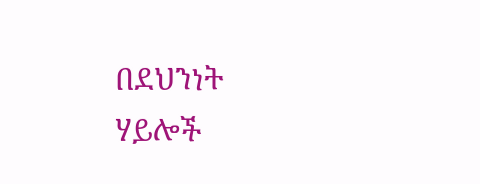በደህንነት ሃይሎች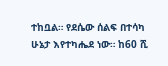ተከቧል። የደሴው ሰልፍ በተሳካ ሁኔታ እየተካሔደ ነው። ከ60 ሺ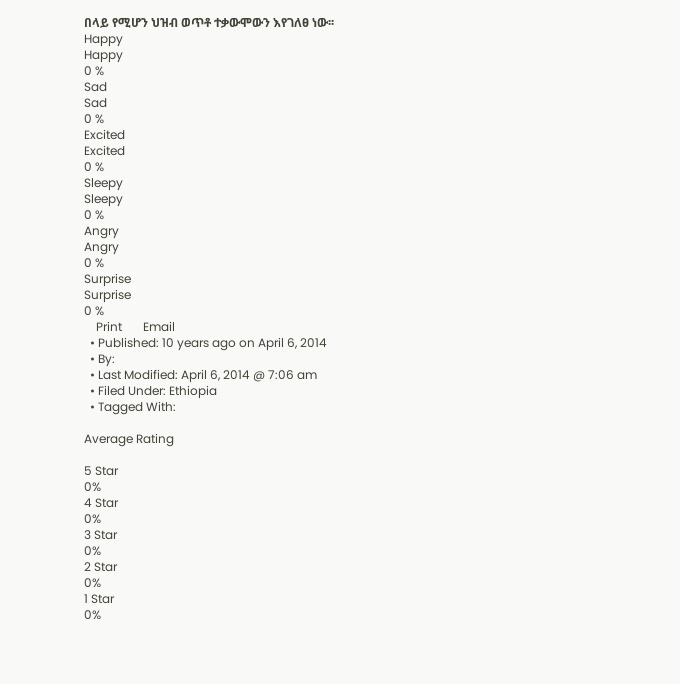በላይ የሚሆን ህዝብ ወጥቶ ተቃውሞውን እየገለፀ ነው፡፡
Happy
Happy
0 %
Sad
Sad
0 %
Excited
Excited
0 %
Sleepy
Sleepy
0 %
Angry
Angry
0 %
Surprise
Surprise
0 %
    Print       Email
  • Published: 10 years ago on April 6, 2014
  • By:
  • Last Modified: April 6, 2014 @ 7:06 am
  • Filed Under: Ethiopia
  • Tagged With:

Average Rating

5 Star
0%
4 Star
0%
3 Star
0%
2 Star
0%
1 Star
0%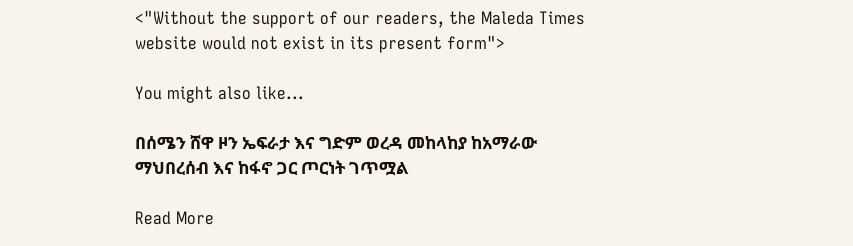<"Without the support of our readers, the Maleda Times website would not exist in its present form">

You might also like...

በሰሜን ሸዋ ዞን ኤፍራታ እና ግድም ወረዳ መከላከያ ከአማራው ማህበረሰብ እና ከፋኖ ጋር ጦርነት ገጥሟል

Read More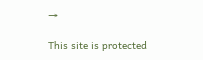→

This site is protected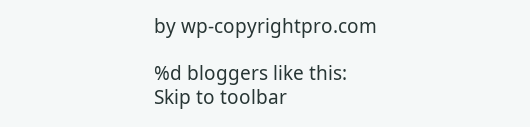by wp-copyrightpro.com

%d bloggers like this:
Skip to toolbar